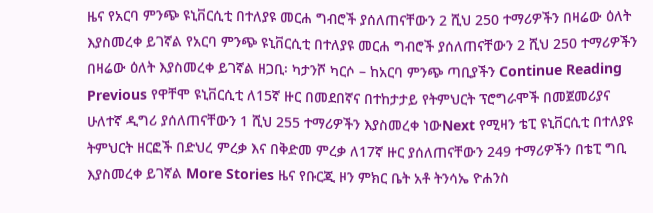ዜና የአርባ ምንጭ ዩኒቨርሲቲ በተለያዩ መርሐ ግብሮች ያሰለጠናቸውን 2 ሺህ 250 ተማሪዎችን በዛሬው ዕለት እያስመረቀ ይገኛል የአርባ ምንጭ ዩኒቨርሲቲ በተለያዩ መርሐ ግብሮች ያሰለጠናቸውን 2 ሺህ 250 ተማሪዎችን በዛሬው ዕለት እያስመረቀ ይገኛል ዘጋቢ፡ ካታንሾ ካርሶ – ከአርባ ምንጭ ጣቢያችን Continue Reading Previous የዋቸሞ ዩኒቨርሲቲ ለ15ኛ ዙር በመደበኛና በተከታታይ የትምህርት ፕሮግራሞች በመጀመሪያና ሁለተኛ ዲግሪ ያሰለጠናቸውን 1 ሺህ 255 ተማሪዎችን እያስመረቀ ነውNext የሚዛን ቴፒ ዩኒቨርሲቲ በተለያዩ ትምህርት ዘርፎች በድህረ ምረቃ እና በቅድመ ምረቃ ለ17ኛ ዙር ያሰለጠናቸውን 249 ተማሪዎችን በቴፒ ግቢ እያስመረቀ ይገኛል More Stories ዜና የቡርጂ ዞን ምክር ቤት አቶ ትንሳኤ ዮሐንስ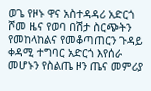ወጌ የዞኑ ዋና አስተዳዳሪ አድርጎ ሾመ ዜና የወባ በሽታ ስርጭትን የመከላከልና የመቆጣጠርን ጉዳይ ቀዳሚ ተግባር አድርጎ እየሰራ መሆኑን የስልጤ ዞን ጤና መምሪያ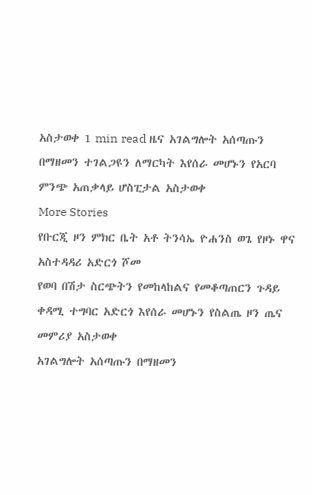አስታወቀ 1 min read ዜና አገልግሎት አሰጣጡን በማዘመን ተገልጋዩን ለማርካት እየሰራ መሆኑን የአርባ ምንጭ አጠቃላይ ሆስፒታል አስታወቀ
More Stories
የቡርጂ ዞን ምክር ቤት አቶ ትንሳኤ ዮሐንስ ወጌ የዞኑ ዋና አስተዳዳሪ አድርጎ ሾመ
የወባ በሽታ ስርጭትን የመከላከልና የመቆጣጠርን ጉዳይ ቀዳሚ ተግባር አድርጎ እየሰራ መሆኑን የስልጤ ዞን ጤና መምሪያ አስታወቀ
አገልግሎት አሰጣጡን በማዘመን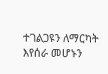ተገልጋዩን ለማርካት እየሰራ መሆኑን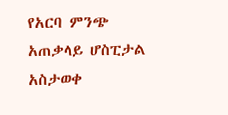የአርባ ምንጭ አጠቃላይ ሆስፒታል አስታወቀ